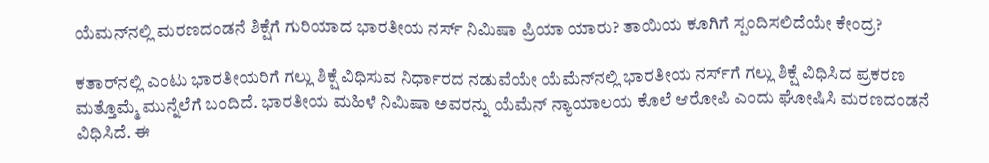ಯೆಮನ್‌ನಲ್ಲಿ ಮರಣದಂಡನೆ ಶಿಕ್ಷೆಗೆ ಗುರಿಯಾದ ಭಾರತೀಯ ನರ್ಸ್ ನಿಮಿಷಾ ಪ್ರಿಯಾ ಯಾರು? ತಾಯಿಯ ಕೂಗಿಗೆ ಸ್ಪಂದಿಸಲಿದೆಯೇ ಕೇಂದ್ರ?

ಕತಾರ್‌ನಲ್ಲಿ ಎಂಟು ಭಾರತೀಯರಿಗೆ ಗಲ್ಲು ಶಿಕ್ಷೆ ವಿಧಿಸುವ ನಿರ್ಧಾರದ ನಡುವೆಯೇ ಯೆಮೆನ್‌ನಲ್ಲಿ ಭಾರತೀಯ ನರ್ಸ್‌ಗೆ ಗಲ್ಲು ಶಿಕ್ಷೆ ವಿಧಿಸಿದ ಪ್ರಕರಣ ಮತ್ತೊಮ್ಮೆ ಮುನ್ನೆಲೆಗೆ ಬಂದಿದೆ. ಭಾರತೀಯ ಮಹಿಳೆ ನಿಮಿಷಾ ಅವರನ್ನು ಯೆಮೆನ್ ನ್ಯಾಯಾಲಯ ಕೊಲೆ ಆರೋಪಿ ಎಂದು ಘೋಷಿಸಿ ಮರಣದಂಡನೆ ವಿಧಿಸಿದೆ. ಈ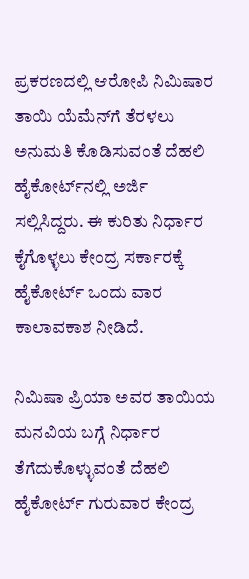ಪ್ರಕರಣದಲ್ಲಿ ಆರೋಪಿ ನಿಮಿಷಾರ ತಾಯಿ ಯೆಮೆನ್‌ಗೆ ತೆರಳಲು ಅನುಮತಿ ಕೊಡಿಸುವಂತೆ ದೆಹಲಿ ಹೈಕೋರ್ಟ್‌ನಲ್ಲಿ ಅರ್ಜಿ ಸಲ್ಲಿಸಿದ್ದರು. ಈ ಕುರಿತು ನಿರ್ಧಾರ ಕೈಗೊಳ್ಳಲು ಕೇಂದ್ರ ಸರ್ಕಾರಕ್ಕೆ ಹೈಕೋರ್ಟ್ ಒಂದು ವಾರ ಕಾಲಾವಕಾಶ ನೀಡಿದೆ.

ನಿಮಿಷಾ ಪ್ರಿಯಾ ಅವರ ತಾಯಿಯ ಮನವಿಯ ಬಗ್ಗೆ ನಿರ್ಧಾರ ತೆಗೆದುಕೊಳ್ಳುವಂತೆ ದೆಹಲಿ ಹೈಕೋರ್ಟ್ ಗುರುವಾರ ಕೇಂದ್ರ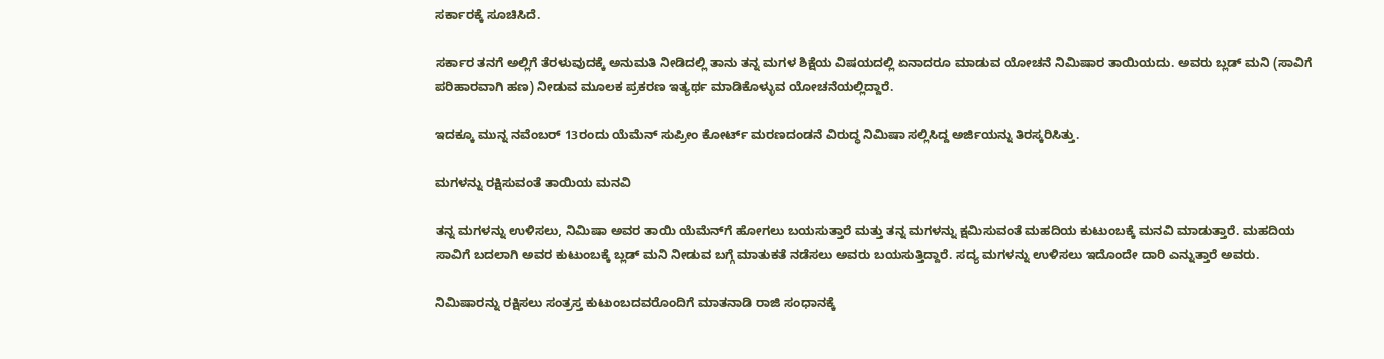ಸರ್ಕಾರಕ್ಕೆ ಸೂಚಿಸಿದೆ.

ಸರ್ಕಾರ ತನಗೆ ಅಲ್ಲಿಗೆ ತೆರಳುವುದಕ್ಕೆ ಅನುಮತಿ ನೀಡಿದಲ್ಲಿ ತಾನು ತನ್ನ ಮಗಳ ಶಿಕ್ಷೆಯ ವಿಷಯದಲ್ಲಿ ಏನಾದರೂ ಮಾಡುವ ಯೋಚನೆ ನಿಮಿಷಾರ ತಾಯಿಯದು. ಅವರು ಬ್ಲಡ್‌ ಮನಿ (ಸಾವಿಗೆ ಪರಿಹಾರವಾಗಿ ಹಣ) ನೀಡುವ ಮೂಲಕ ಪ್ರಕರಣ ಇತ್ಯರ್ಥ ಮಾಡಿಕೊಳ್ಳುವ ಯೋಚನೆಯಲ್ಲಿದ್ದಾರೆ.

ಇದಕ್ಕೂ ಮುನ್ನ ನವೆಂಬರ್ 13ರಂದು ಯೆಮೆನ್ ಸುಪ್ರೀಂ ಕೋರ್ಟ್ ಮರಣದಂಡನೆ ವಿರುದ್ಧ ನಿಮಿಷಾ ಸಲ್ಲಿಸಿದ್ದ ಅರ್ಜಿಯನ್ನು ತಿರಸ್ಕರಿಸಿತ್ತು.

ಮಗಳನ್ನು ರಕ್ಷಿಸುವಂತೆ ತಾಯಿಯ ಮನವಿ

ತನ್ನ ಮಗಳನ್ನು ಉಳಿಸಲು, ನಿಮಿಷಾ ಅವರ ತಾಯಿ ಯೆಮೆನ್‌ಗೆ ಹೋಗಲು ಬಯಸುತ್ತಾರೆ ಮತ್ತು ತನ್ನ ಮಗಳನ್ನು ಕ್ಷಮಿಸುವಂತೆ ಮಹದಿಯ ಕುಟುಂಬಕ್ಕೆ ಮನವಿ ಮಾಡುತ್ತಾರೆ. ಮಹದಿಯ ಸಾವಿಗೆ ಬದಲಾಗಿ ಅವರ ಕುಟುಂಬಕ್ಕೆ ಬ್ಲಡ್‌ ಮನಿ ನೀಡುವ ಬಗ್ಗೆ ಮಾತುಕತೆ ನಡೆಸಲು ಅವರು ಬಯಸುತ್ತಿದ್ದಾರೆ. ಸದ್ಯ ಮಗಳನ್ನು ಉಳಿಸಲು ಇದೊಂದೇ ದಾರಿ ಎನ್ನುತ್ತಾರೆ ಅವರು.

ನಿಮಿಷಾರನ್ನು ರಕ್ಷಿಸಲು ಸಂತ್ರಸ್ತ ಕುಟುಂಬದವರೊಂದಿಗೆ ಮಾತನಾಡಿ ರಾಜಿ ಸಂಧಾನಕ್ಕೆ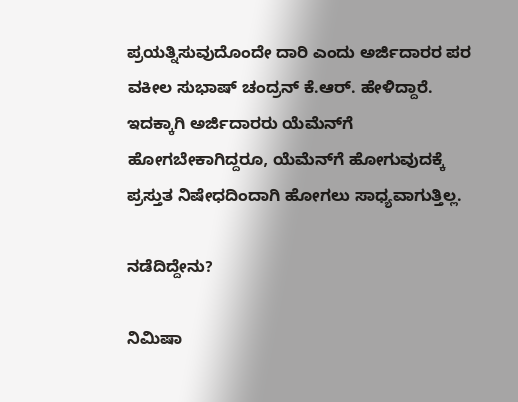ಪ್ರಯತ್ನಿಸುವುದೊಂದೇ ದಾರಿ ಎಂದು ಅರ್ಜಿದಾರರ ಪರ ವಕೀಲ ಸುಭಾಷ್ ಚಂದ್ರನ್ ಕೆ.ಆರ್. ಹೇಳಿದ್ದಾರೆ. ಇದಕ್ಕಾಗಿ ಅರ್ಜಿದಾರರು ಯೆಮೆನ್‌ಗೆ ಹೋಗಬೇಕಾಗಿದ್ದರೂ, ಯೆಮೆನ್‌ಗೆ ಹೋಗುವುದಕ್ಕೆ
ಪ್ರಸ್ತುತ ನಿಷೇಧದಿಂದಾಗಿ ಹೋಗಲು ಸಾಧ್ಯವಾಗುತ್ತಿಲ್ಲ.

ನಡೆದಿದ್ದೇನು?

ನಿಮಿಷಾ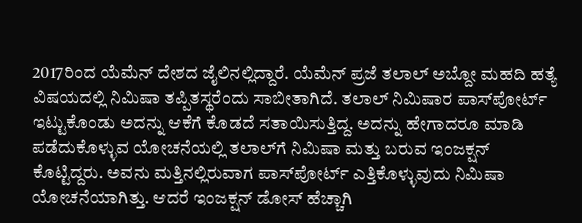2017ರಿಂದ ಯೆಮೆನ್‌ ದೇಶದ ಜೈಲಿನಲ್ಲಿದ್ದಾರೆ. ಯೆಮೆನ್ ಪ್ರಜೆ ತಲಾಲ್ ಅಬ್ದೋ ಮಹದಿ ಹತ್ಯೆ ವಿಷಯದಲ್ಲಿ ನಿಮಿಷಾ ತಪ್ಪಿತಸ್ಥರೆಂದು ಸಾಬೀತಾಗಿದೆ. ತಲಾಲ್‌ ನಿಮಿಷಾರ ಪಾಸ್‌ಪೋರ್ಟ್‌ ಇಟ್ಟುಕೊಂಡು ಅದನ್ನು ಆಕೆಗೆ ಕೊಡದೆ ಸತಾಯಿಸುತ್ತಿದ್ದ. ಅದನ್ನು ಹೇಗಾದರೂ ಮಾಡಿ ಪಡೆದುಕೊಳ್ಳುವ ಯೋಚನೆಯಲ್ಲಿ ತಲಾಲ್‌ಗೆ ನಿಮಿಷಾ ಮತ್ತು ಬರುವ ಇಂಜಕ್ಷನ್‌ ಕೊಟ್ಟಿದ್ದರು. ಅವನು ಮತ್ತಿನಲ್ಲಿರುವಾಗ ಪಾಸ್‌ಪೋರ್ಟ್‌ ಎತ್ತಿಕೊಳ್ಳುವುದು ನಿಮಿಷಾ ಯೋಚನೆಯಾಗಿತ್ತು. ಆದರೆ ಇಂಜಕ್ಷನ್‌ ಡೋಸ್‌ ಹೆಚ್ಚಾಗಿ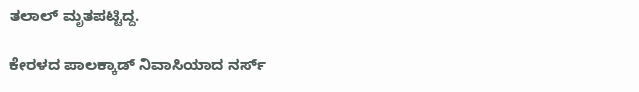ತಲಾಲ್‌ ಮೃತಪಟ್ಟಿದ್ದ.

ಕೇರಳದ ಪಾಲಕ್ಕಾಡ್ ನಿವಾಸಿಯಾದ ನರ್ಸ್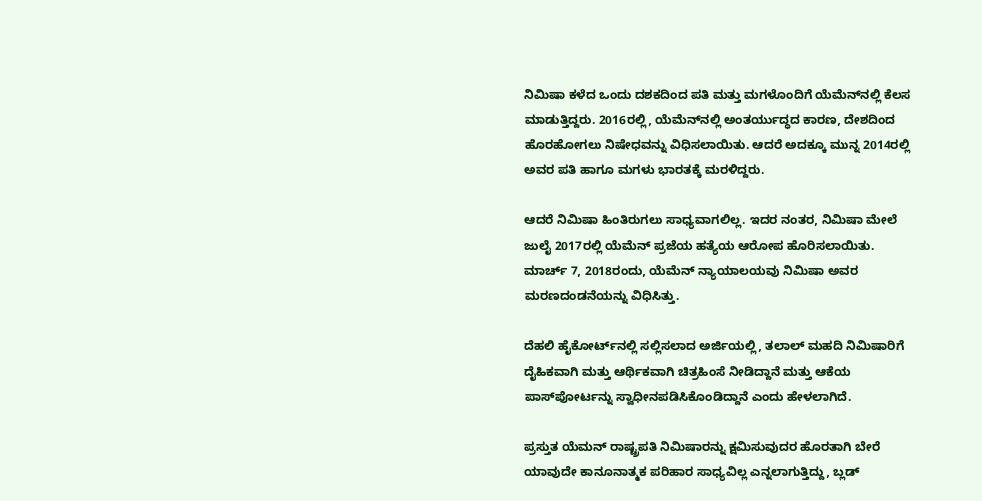ನಿಮಿಷಾ ಕಳೆದ ಒಂದು ದಶಕದಿಂದ ಪತಿ ಮತ್ತು ಮಗಳೊಂದಿಗೆ ಯೆಮೆನ್‌ನಲ್ಲಿ ಕೆಲಸ ಮಾಡುತ್ತಿದ್ದರು. 2016ರಲ್ಲಿ, ಯೆಮೆನ್‌ನಲ್ಲಿ ಅಂತರ್ಯುದ್ಧದ ಕಾರಣ, ದೇಶದಿಂದ ಹೊರಹೋಗಲು ನಿಷೇಧವನ್ನು ವಿಧಿಸಲಾಯಿತು. ಆದರೆ ಅದಕ್ಕೂ ಮುನ್ನ 2014ರಲ್ಲಿ ಅವರ ಪತಿ ಹಾಗೂ ಮಗಳು ಭಾರತಕ್ಕೆ ಮರಳಿದ್ದರು.

ಆದರೆ ನಿಮಿಷಾ ಹಿಂತಿರುಗಲು ಸಾಧ್ಯವಾಗಲಿಲ್ಲ. ಇದರ ನಂತರ, ನಿಮಿಷಾ ಮೇಲೆ ಜುಲೈ 2017ರಲ್ಲಿ ಯೆಮೆನ್ ಪ್ರಜೆಯ ಹತ್ಯೆಯ ಆರೋಪ ಹೊರಿಸಲಾಯಿತು. ಮಾರ್ಚ್ 7, 2018ರಂದು, ಯೆಮೆನ್ ನ್ಯಾಯಾಲಯವು ನಿಮಿಷಾ ಅವರ ಮರಣದಂಡನೆಯನ್ನು ವಿಧಿಸಿತ್ತು.

ದೆಹಲಿ ಹೈಕೋರ್ಟ್‌ನಲ್ಲಿ ಸಲ್ಲಿಸಲಾದ ಅರ್ಜಿಯಲ್ಲಿ, ತಲಾಲ್ ಮಹದಿ ನಿಮಿಷಾರಿಗೆ ದೈಹಿಕವಾಗಿ ಮತ್ತು ಆರ್ಥಿಕವಾಗಿ ಚಿತ್ರಹಿಂಸೆ ನೀಡಿದ್ದಾನೆ ಮತ್ತು ಆಕೆಯ ಪಾಸ್‌ಪೋರ್ಟನ್ನು ಸ್ವಾಧೀನಪಡಿಸಿಕೊಂಡಿದ್ದಾನೆ ಎಂದು ಹೇಳಲಾಗಿದೆ.

ಪ್ರಸ್ತುತ ಯೆಮನ್‌ ರಾಷ್ಟ್ರಪತಿ ನಿಮಿಷಾರನ್ನು ಕ್ಷಮಿಸುವುದರ ಹೊರತಾಗಿ ಬೇರೆ ಯಾವುದೇ ಕಾನೂನಾತ್ಮಕ ಪರಿಹಾರ ಸಾಧ್ಯವಿಲ್ಲ ಎನ್ನಲಾಗುತ್ತಿದ್ದು, ಬ್ಲಡ್‌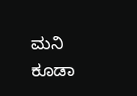ಮನಿ ಕೂಡಾ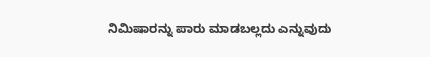ನಿಮಿಷಾರನ್ನು ಪಾರು ಮಾಡಬಲ್ಲದು ಎನ್ನುವುದು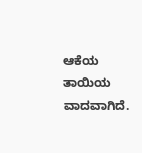ಆಕೆಯ ತಾಯಿಯ ವಾದವಾಗಿದೆ.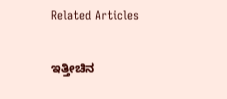Related Articles

ಇತ್ತೀಚಿನ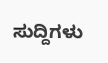ಸುದ್ದಿಗಳು